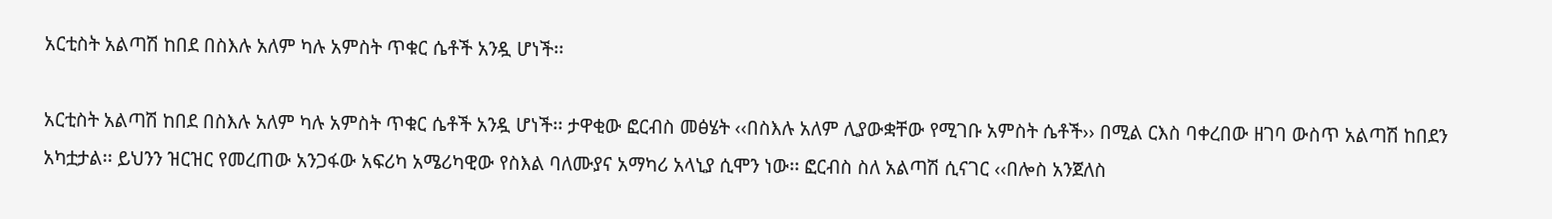አርቲስት አልጣሽ ከበደ በስእሉ አለም ካሉ አምስት ጥቁር ሴቶች አንዷ ሆነች፡፡

አርቲስት አልጣሽ ከበደ በስእሉ አለም ካሉ አምስት ጥቁር ሴቶች አንዷ ሆነች፡፡ ታዋቂው ፎርብስ መፅሄት ‹‹በስእሉ አለም ሊያውቋቸው የሚገቡ አምስት ሴቶች›› በሚል ርእስ ባቀረበው ዘገባ ውስጥ አልጣሽ ከበደን አካቷታል፡፡ ይህንን ዝርዝር የመረጠው አንጋፋው አፍሪካ አሜሪካዊው የስእል ባለሙያና አማካሪ አላኒያ ሲሞን ነው፡፡ ፎርብስ ስለ አልጣሽ ሲናገር ‹‹በሎስ አንጀለስ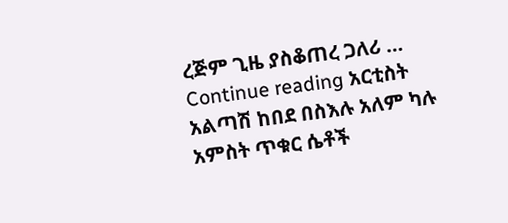ረጅም ጊዜ ያስቆጠረ ጋለሪ … Continue reading አርቲስት አልጣሽ ከበደ በስእሉ አለም ካሉ አምስት ጥቁር ሴቶች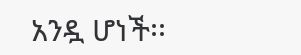አንዷ ሆነች፡፡